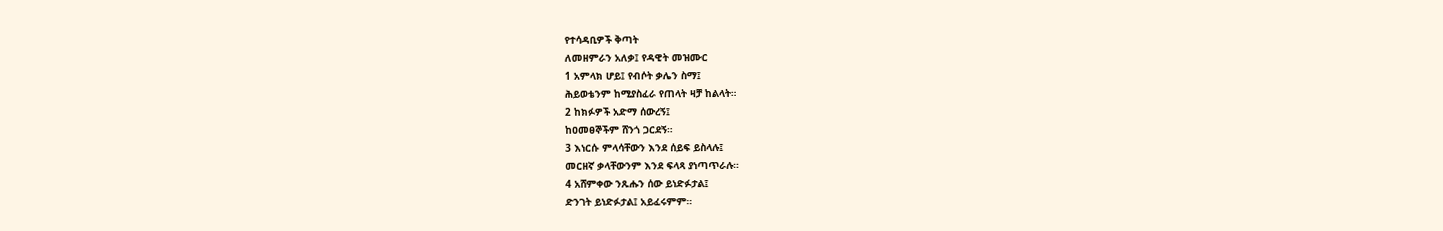የተሳዳቢዎች ቅጣት
ለመዘምራን አለቃ፤ የዳዊት መዝሙር
1 አምላክ ሆይ፤ የብሶት ቃሌን ስማ፤
ሕይወቴንም ከሚያስፈራ የጠላት ዛቻ ከልላት።
2 ከክፉዎች አድማ ሰውረኝ፤
ከዐመፀኞችም ሸንጎ ጋርደኝ።
3 እነርሱ ምላሳቸውን እንደ ሰይፍ ይስላሉ፤
መርዘኛ ቃላቸውንም እንደ ፍላጻ ያነጣጥራሉ።
4 አሸምቀው ንጹሑን ሰው ይነድፉታል፤
ድንገት ይነድፉታል፤ አይፈሩምም።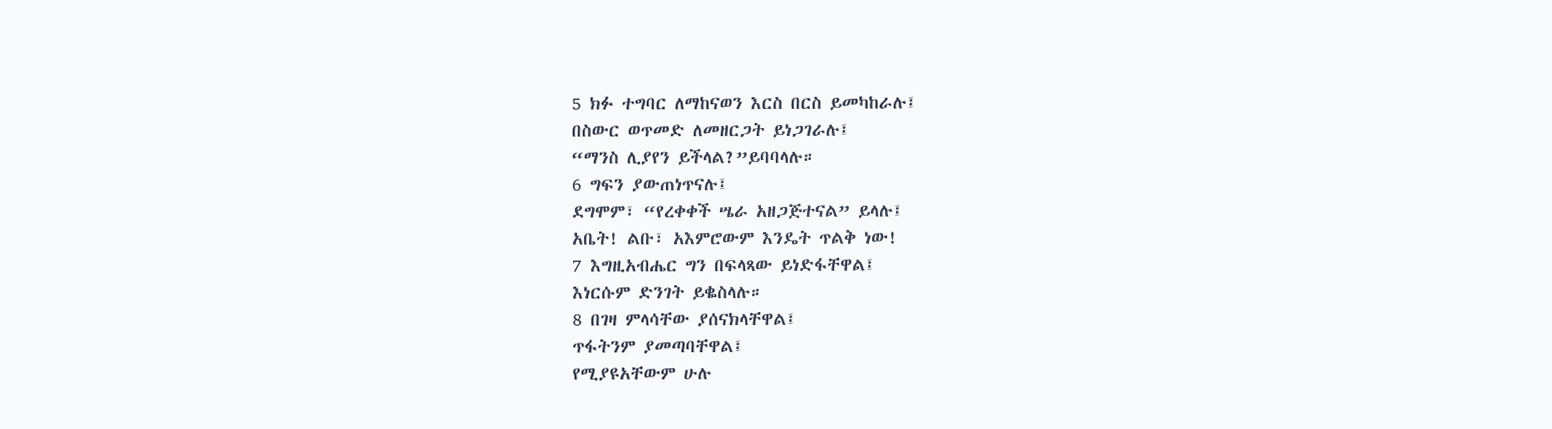5 ክፉ ተግባር ለማከናወን እርስ በርስ ይመካከራሉ፤
በስውር ወጥመድ ለመዘርጋት ይነጋገራሉ፤
“ማንስ ሊያየን ይችላል?”ይባባላሉ።
6 ግፍን ያውጠነጥናሉ፤
ደግሞም፣ “የረቀቀች ሤራ አዘጋጅተናል” ይላሉ፤
አቤት! ልቡ፣ አእምሮውም እንዴት ጥልቅ ነው!
7 እግዚአብሔር ግን በፍላጻው ይነድፋቸዋል፤
እነርሱም ድንገት ይቈስላሉ።
8 በገዛ ምላሳቸው ያሰናክላቸዋል፤
ጥፋትንም ያመጣባቸዋል፤
የሚያዩአቸውም ሁሉ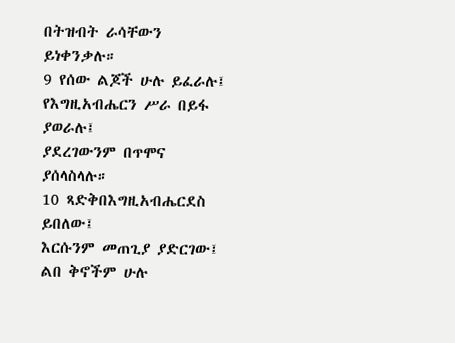በትዝብት ራሳቸውን ይነቀንቃሉ።
9 የሰው ልጆች ሁሉ ይፈራሉ፤
የእግዚአብሔርን ሥራ በይፋ ያወራሉ፤
ያደረገውንም በጥሞና ያሰላስላሉ።
10 ጻድቅበእግዚአብሔርደስ ይበለው፤
እርሱንም መጠጊያ ያድርገው፤
ልበ ቅኖችም ሁሉ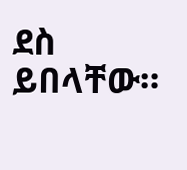ደስ ይበላቸው።